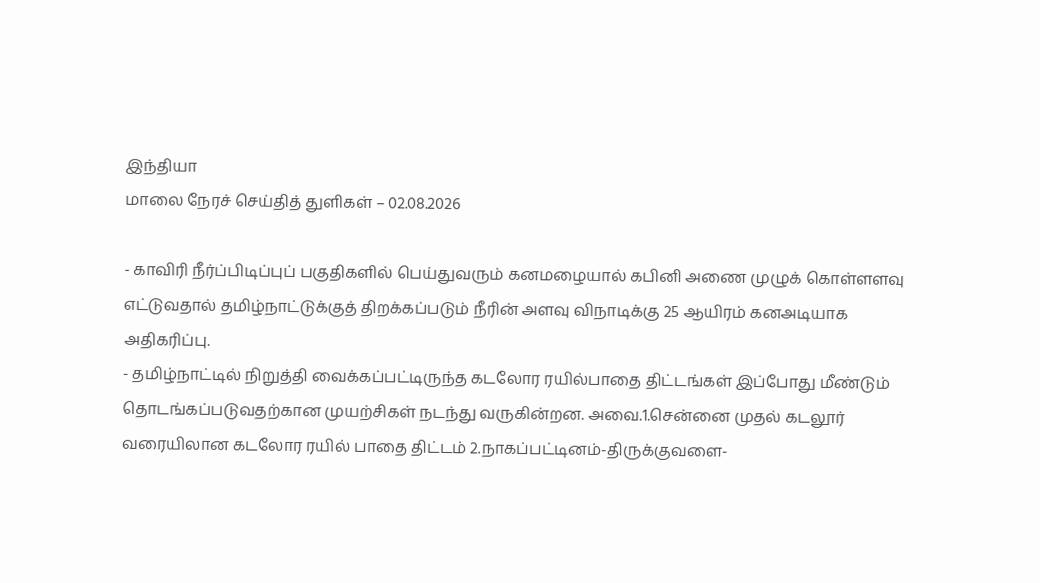இந்தியா
மாலை நேரச் செய்தித் துளிகள் – 02.08.2026

- காவிரி நீர்ப்பிடிப்புப் பகுதிகளில் பெய்துவரும் கனமழையால் கபினி அணை முழுக் கொள்ளளவு எட்டுவதால் தமிழ்நாட்டுக்குத் திறக்கப்படும் நீரின் அளவு விநாடிக்கு 25 ஆயிரம் கனஅடியாக அதிகரிப்பு.
- தமிழ்நாட்டில் நிறுத்தி வைக்கப்பட்டிருந்த கடலோர ரயில்பாதை திட்டங்கள் இப்போது மீண்டும் தொடங்கப்படுவதற்கான முயற்சிகள் நடந்து வருகின்றன. அவை.1.சென்னை முதல் கடலூர் வரையிலான கடலோர ரயில் பாதை திட்டம் 2.நாகப்பட்டினம்-திருக்குவளை-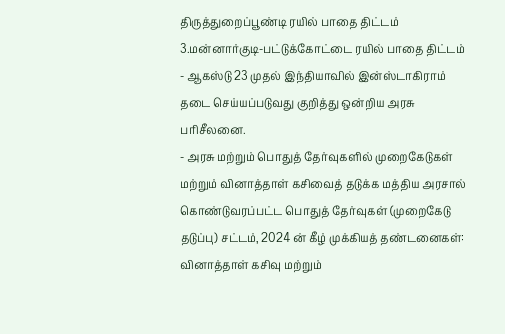திருத்துறைப்பூண்டி ரயில் பாதை திட்டம் 3.மன்னார்குடி-பட்டுக்கோட்டை ரயில் பாதை திட்டம்
- ஆகஸ்டு 23 முதல் இந்தியாவில் இன்ஸ்டாகிராம் தடை செய்யப்படுவது குறித்து ஒன்றிய அரசு பரிசீலனை.
- அரசு மற்றும் பொதுத் தேர்வுகளில் முறைகேடுகள் மற்றும் வினாத்தாள் கசிவைத் தடுக்க மத்திய அரசால் கொண்டுவரப்பட்ட பொதுத் தேர்வுகள் (முறைகேடு தடுப்பு) சட்டம், 2024 ன் கீழ் முக்கியத் தண்டனைகள்: வினாத்தாள் கசிவு மற்றும்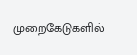முறைகேடுகளில்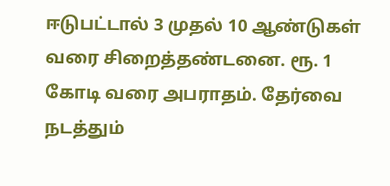ஈடுபட்டால் 3 முதல் 10 ஆண்டுகள் வரை சிறைத்தண்டனை. ரூ. 1 கோடி வரை அபராதம். தேர்வை நடத்தும்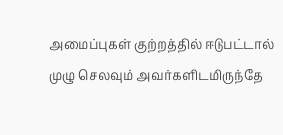அமைப்புகள் குற்றத்தில் ஈடுபட்டால் முழு செலவும் அவர்களிடமிருந்தே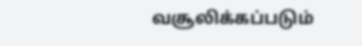வசூலிக்கப்படும்